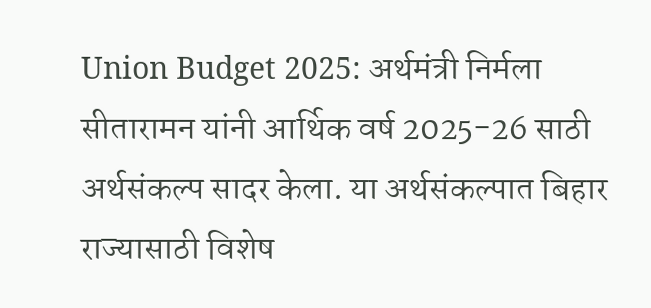Union Budget 2025: अर्थमंत्री निर्मला सीतारामन यांनी आर्थिक वर्ष 2025-26 साठी अर्थसंकल्प सादर केला. या अर्थसंकल्पात बिहार राज्यासाठी विशेष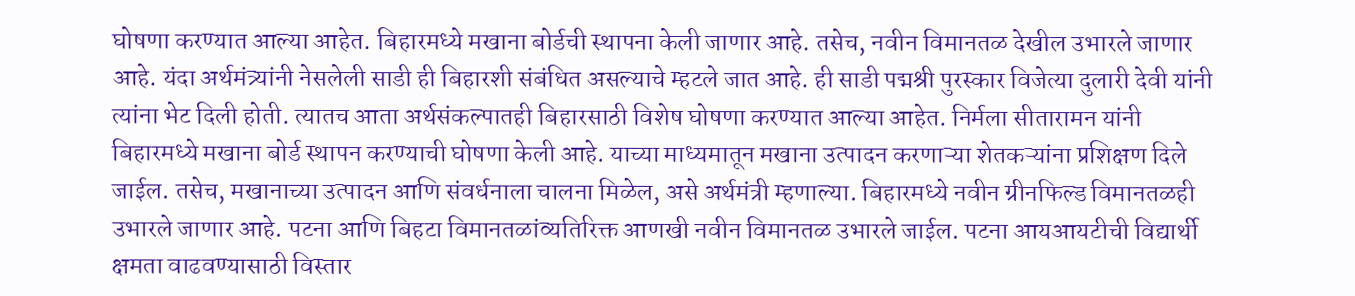घोषणा करण्यात आल्या आहेत. बिहारमध्ये मखाना बोर्डची स्थापना केली जाणार आहे. तसेच, नवीन विमानतळ देखील उभारले जाणार आहे. यंदा अर्थमंत्र्यांनी नेसलेली साडी ही बिहारशी संबंधित असल्याचे म्हटले जात आहे. ही साडी पद्मश्री पुरस्कार विजेत्या दुलारी देवी यांनी त्यांना भेट दिली होती. त्यातच आता अर्थसंकल्पातही बिहारसाठी विशेष घोषणा करण्यात आल्या आहेत. निर्मला सीतारामन यांनी बिहारमध्ये मखाना बोर्ड स्थापन करण्याची घोषणा केली आहे. याच्या माध्यमातून मखाना उत्पादन करणाऱ्या शेतकऱ्यांना प्रशिक्षण दिले जाईल. तसेच, मखानाच्या उत्पादन आणि संवर्धनाला चालना मिळेल, असे अर्थमंत्री म्हणाल्या. बिहारमध्ये नवीन ग्रीनफिल्ड विमानतळही उभारले जाणार आहे. पटना आणि बिहटा विमानतळांव्यतिरिक्त आणखी नवीन विमानतळ उभारले जाईल. पटना आयआयटीची विद्यार्थी क्षमता वाढवण्यासाठी विस्तार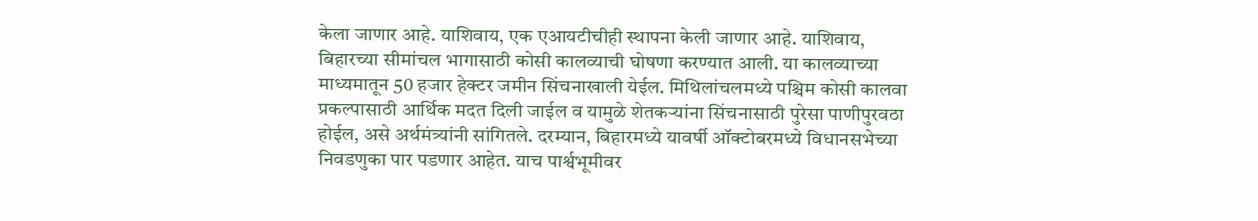केला जाणार आहे. याशिवाय, एक एआयटीचीही स्थापना केली जाणार आहे. याशिवाय, बिहारच्या सीमांचल भागासाठी कोसी कालव्याची घोषणा करण्यात आली. या कालव्याच्या माध्यमातून 50 हजार हेक्टर जमीन सिंचनाखाली येईल. मिथिलांचलमध्ये पश्चिम कोसी कालवा प्रकल्पासाठी आर्थिक मदत दिली जाईल व यामुळे शेतकऱ्यांना सिंचनासाठी पुरेसा पाणीपुरवठा होईल, असे अर्थमंत्र्यांनी सांगितले. दरम्यान, बिहारमध्ये यावर्षी ऑक्टोबरमध्ये विधानसभेच्या निवडणुका पार पडणार आहेत. याच पार्श्वभूमीवर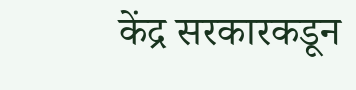केंद्र सरकारकडून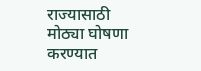राज्यासाठी मोठ्या घोषणा करण्यात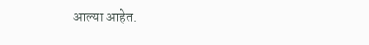आल्या आहेत.